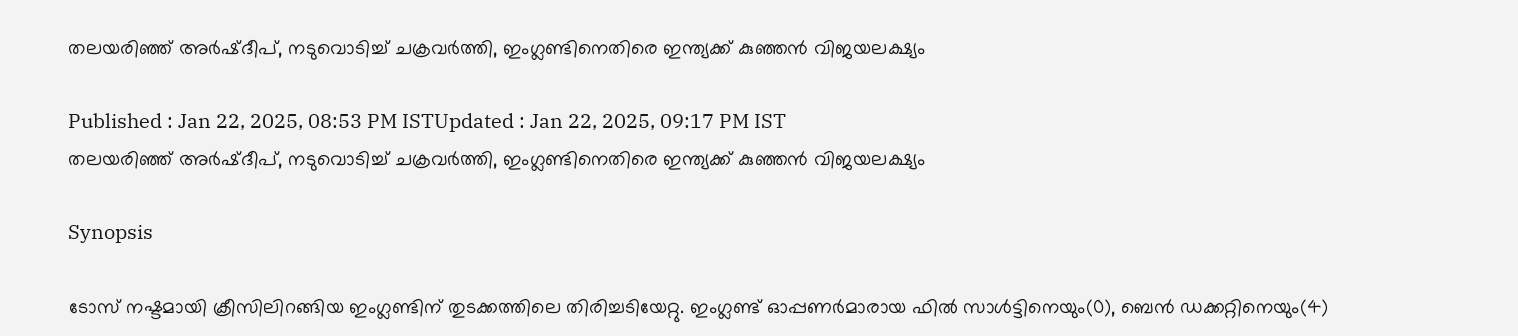തലയരിഞ്ഞ് അർഷ്ദീപ്, നടുവൊടിച്ച് ചക്രവ‍ർത്തി, ഇംഗ്ലണ്ടിനെതിരെ ഇന്ത്യക്ക് കുഞ്ഞൻ വിജയലക്ഷ്യം

Published : Jan 22, 2025, 08:53 PM ISTUpdated : Jan 22, 2025, 09:17 PM IST
തലയരിഞ്ഞ് അർഷ്ദീപ്, നടുവൊടിച്ച് ചക്രവ‍ർത്തി, ഇംഗ്ലണ്ടിനെതിരെ ഇന്ത്യക്ക് കുഞ്ഞൻ വിജയലക്ഷ്യം

Synopsis

ടോസ് നഷ്ടമായി ക്രീസിലിറങ്ങിയ ഇംഗ്ലണ്ടിന് തുടക്കത്തിലെ തിരിച്ചടിയേറ്റു. ഇംഗ്ലണ്ട് ഓപ്പണര്‍മാരായ ഫില്‍ സാള്‍ട്ടിനെയും(0), ബെന്‍ ഡക്കറ്റിനെയും(4)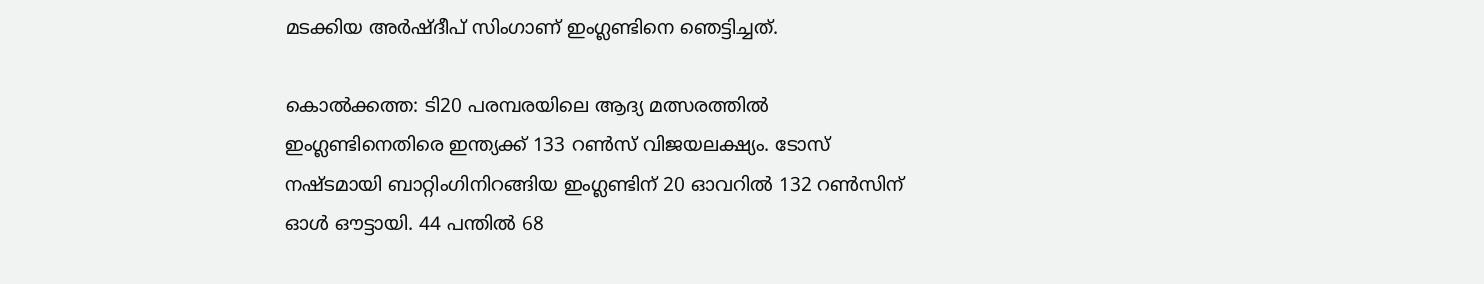മടക്കിയ അര്‍ഷ്ദീപ് സിംഗാണ് ഇംഗ്ലണ്ടിനെ ഞെട്ടിച്ചത്.

കൊല്‍ക്കത്ത: ടി20 പരമ്പരയിലെ ആദ്യ മത്സരത്തില്‍ ഇംഗ്ലണ്ടിനെതിരെ ഇന്ത്യക്ക് 133 റണ്‍സ് വിജയലക്ഷ്യം. ടോസ് നഷ്ടമായി ബാറ്റിംഗിനിറങ്ങിയ ഇംഗ്ലണ്ടിന് 20 ഓവറില്‍ 132 റണ്‍സിന് ഓള്‍ ഔട്ടായി. 44 പന്തില്‍ 68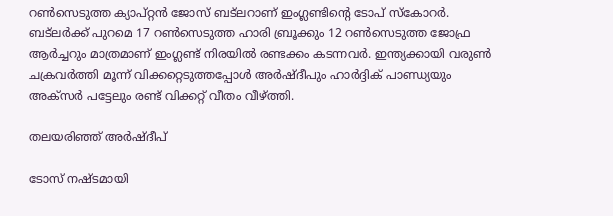റണ്‍സെടുത്ത ക്യാപ്റ്റന്‍ ജോസ് ബട്‌ലറാണ് ഇംഗ്ലണ്ടിന്‍റെ ടോപ് സ്കോറര്‍. ബട്‌ലര്‍ക്ക് പുറമെ 17 റണ്‍സെടുത്ത ഹാരി ബ്രൂക്കും 12 റണ്‍സെടുത്ത ജോഫ്ര ആര്‍ച്ചറും മാത്രമാണ് ഇംഗ്ലണ്ട് നിരയില്‍ രണ്ടക്കം കടന്നവര്‍. ഇന്ത്യക്കായി വരുണ്‍ ചക്രവര്‍ത്തി മൂന്ന് വിക്കറ്റെടുത്തപ്പോള്‍ അര്‍ഷ്ദീപും ഹാര്‍ദ്ദിക് പാണ്ഡ്യയും അക്സര്‍ പട്ടേലും രണ്ട് വിക്കറ്റ് വീതം വീഴ്ത്തി.

തലയരിഞ്ഞ് അര്‍ഷ്ദീപ്

ടോസ് നഷ്ടമായി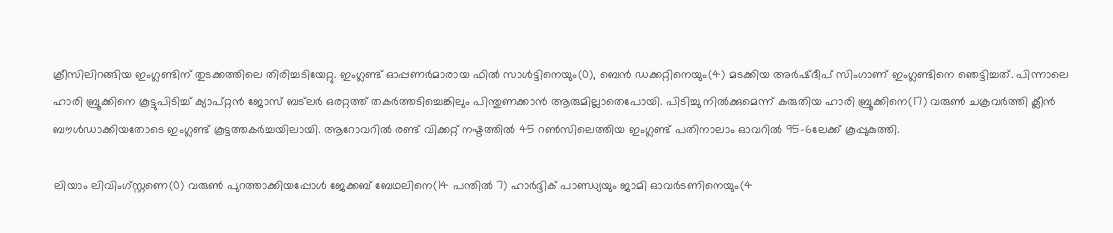ക്രീസിലിറങ്ങിയ ഇംഗ്ലണ്ടിന് തുടക്കത്തിലെ തിരിച്ചടിയേറ്റു. ഇംഗ്ലണ്ട് ഓപ്പണര്‍മാരായ ഫില്‍ സാള്‍ട്ടിനെയും(0), ബെന്‍ ഡക്കറ്റിനെയും(4) മടക്കിയ അര്‍ഷ്ദീപ് സിംഗാണ് ഇംഗ്ലണ്ടിനെ ഞെട്ടിച്ചത്. പിന്നാലെ ഹാരി ബ്രൂക്കിനെ കൂട്ടുപിടിച്ച് ക്യാപ്റ്റന്‍ ജോസ് ബട്‌ലര്‍ ഒരറ്റത്ത് തകര്‍ത്തടിച്ചെങ്കിലും പിന്തുണക്കാന്‍ ആരുമില്ലാതെപോയി. പിടിച്ചു നില്‍ക്കുമെന്ന് കരുതിയ ഹാരി ബ്രൂക്കിനെ(17) വരുണ്‍ ചക്രവര്‍ത്തി ക്ലീന്‍ ബൗള്‍ഡാക്കിയതോടെ ഇംഗ്ലണ്ട് കൂട്ടത്തകര്‍ച്ചയിലായി. ആറോവറില്‍ രണ്ട് വിക്കറ്റ് നഷ്ടത്തില്‍ 45 റണ്‍സിലെത്തിയ ഇംഗ്ലണ്ട് പതിനാലാം ഓവറില്‍ 95-6ലേക്ക് കൂപ്പുകുത്തി.

ലിയാം ലിവിംഗ്‌സ്റ്റണെ(0) വരുണ്‍ പുറത്താക്കിയപ്പോള്‍ ജേക്കബ് ബേഥലിനെ(14 പന്തില്‍ 7) ഹാര്‍ദ്ദിക് പാണ്ഡ്യയും ജാമി ഓവര്‍ടണിനെയും(4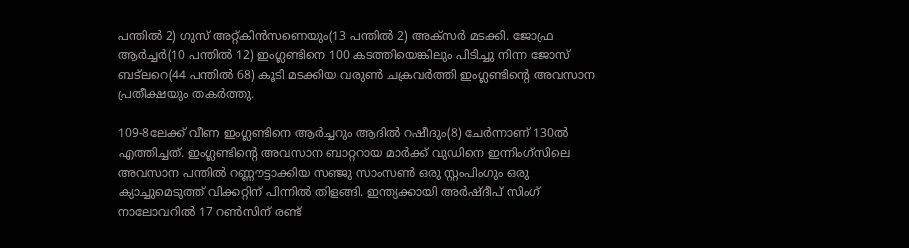പന്തില്‍ 2) ഗുസ് അറ്റ്കിന്‍സണെയും(13 പന്തില്‍ 2) അക്സര്‍ മടക്കി. ജോഫ്ര ആർച്ചര്‍(10 പന്തില്‍ 12) ഇംഗ്ലണ്ടിനെ 100 കടത്തിയെങ്കിലും പിടിച്ചു നിന്ന ജോസ് ബട്‌ലറെ(44 പന്തില്‍ 68) കൂടി മടക്കിയ വരുണ്‍ ചക്രവര്‍ത്തി ഇംഗ്ലണ്ടിന്‍റെ അവസാന പ്രതീക്ഷയും തകര്‍ത്തു.

109-8ലേക്ക് വീണ ഇംഗ്ലണ്ടിനെ ആര്‍ച്ചറും ആദില്‍ റഷീദും(8) ചേര്‍ന്നാണ് 130ല്‍ എത്തിച്ചത്. ഇംഗ്ലണ്ടിന്‍റെ അവസാന ബാറ്ററായ മാര്‍ക്ക് വുഡിനെ ഇന്നിംഗ്സിലെ അവസാന പന്തില്‍ റണ്ണൗട്ടാക്കിയ സഞ്ജു സാംസണ്‍ ഒരു സ്റ്റംപിംഗും ഒരു ക്യാച്ചുമെടുത്ത് വിക്കറ്റിന് പിന്നില്‍ തിളങ്ങി. ഇന്ത്യക്കായി അര്‍ഷ്ദീപ് സിംഗ് നാലോവറില്‍ 17 റണ്‍സിന് രണ്ട്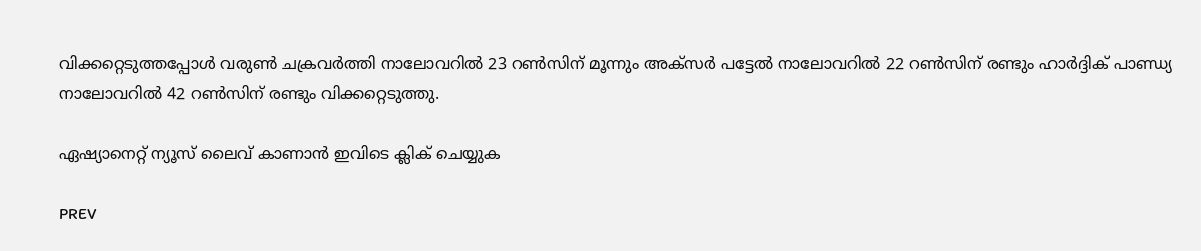വിക്കറ്റെടുത്തപ്പോള്‍ വരുണ്‍ ചക്രവര്‍ത്തി നാലോവറില്‍ 23 റണ്‍സിന് മൂന്നും അക്സര്‍ പട്ടേല്‍ നാലോവറില്‍ 22 റണ്‍സിന് രണ്ടും ഹാര്‍ദ്ദിക് പാണ്ഡ്യ നാലോവറില്‍ 42 റണ്‍സിന് രണ്ടും വിക്കറ്റെടുത്തു.

ഏഷ്യാനെറ്റ് ന്യൂസ് ലൈവ് കാണാന്‍ ഇവിടെ ക്ലിക് ചെയ്യുക

PREV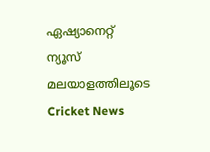ഏഷ്യാനെറ്റ് ന്യൂസ് മലയാളത്തിലൂടെ  Cricket News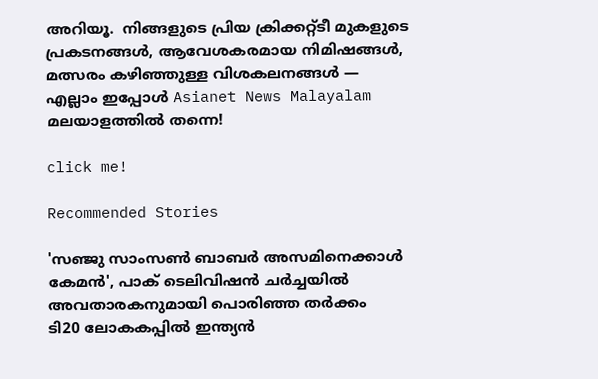അറിയൂ.  നിങ്ങളുടെ പ്രിയ ക്രിക്കറ്റ്ടീ മുകളുടെ പ്രകടനങ്ങൾ, ആവേശകരമായ നിമിഷങ്ങൾ, മത്സരം കഴിഞ്ഞുള്ള വിശകലനങ്ങൾ — എല്ലാം ഇപ്പോൾ Asianet News Malayalam മലയാളത്തിൽ തന്നെ!

click me!

Recommended Stories

'സഞ്ജു സാംസൺ ബാബർ അസമിനെക്കാള്‍ കേമൻ', പാക് ടെലിവിഷന്‍ ചര്‍ച്ചയില്‍ അവതാരകനുമായി പൊരിഞ്ഞ തര്‍ക്കം
ടി20 ലോകകപ്പിൽ ഇന്ത്യൻ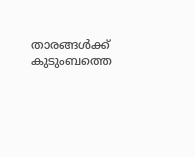താരങ്ങൾക്ക് കുടുംബത്തെ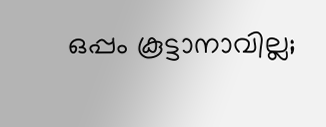ഒപ്പം കൂട്ടാനാവില്ല;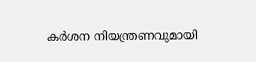കർശന നിയന്ത്രണവുമായി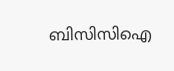ബിസിസിഐ